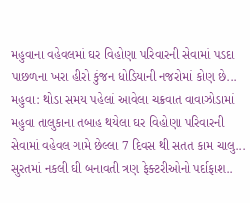મહુવાના વહેવલમાં ઘર વિહોણા પરિવારની સેવામાં પડદા પાછળના ખરા હીરો કુંજન ધોડિયાની નજરોમાં કોણ છે...
મહુવા: થોડા સમય પહેલાં આવેલા ચક્રવાત વાવાઝોડામાં મહુવા તાલુકાના તબાહ થયેલા ઘર વિહોણા પરિવારની સેવામાં વહેવલ ગામે છેલ્લા 7 દિવસ થી સતત કામ ચાલુ...
સુરતમાં નકલી ઘી બનાવતી ત્રણ ફેક્ટરીઓનો પર્દાફાશ..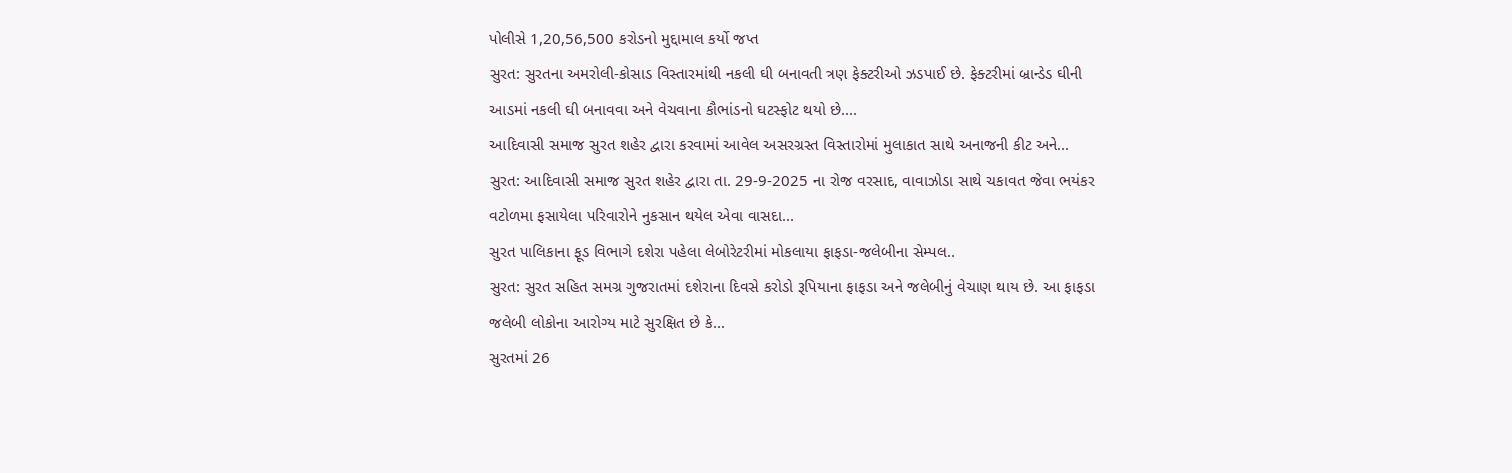પોલીસે 1,20,56,500 કરોડનો મુદ્દામાલ કર્યો જપ્ત
સુરત: સુરતના અમરોલી-કોસાડ વિસ્તારમાંથી નકલી ઘી બનાવતી ત્રણ ફેક્ટરીઓ ઝડપાઈ છે. ફેક્ટરીમાં બ્રાન્ડેડ ઘીની આડમાં નકલી ઘી બનાવવા અને વેચવાના કૌભાંડનો ઘટસ્ફોટ થયો છે....
આદિવાસી સમાજ સુરત શહેર દ્વારા કરવામાં આવેલ અસરગ્રસ્ત વિસ્તારોમાં મુલાકાત સાથે અનાજની કીટ અને...
સુરત: આદિવાસી સમાજ સુરત શહેર દ્વારા તા. 29-9-2025 ના રોજ વરસાદ, વાવાઝોડા સાથે ચકાવત જેવા ભયંકર વટોળમા ફસાયેલા પરિવારોને નુકસાન થયેલ એવા વાસદા...
સુરત પાલિકાના ફૂડ વિભાગે દશેરા પહેલા લેબોરેટરીમાં મોકલાયા ફાફડા-જલેબીના સેમ્પલ..
સુરત: સુરત સહિત સમગ્ર ગુજરાતમાં દશેરાના દિવસે કરોડો રૂપિયાના ફાફડા અને જલેબીનું વેચાણ થાય છે. આ ફાફડા જલેબી લોકોના આરોગ્ય માટે સુરક્ષિત છે કે...
સુરતમાં 26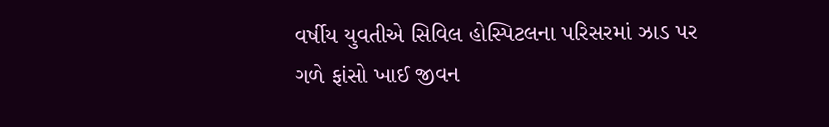વર્ષીય યુવતીએ સિવિલ હોસ્પિટલના પરિસરમાં ઝાડ પર ગળે ફાંસો ખાઈ જીવન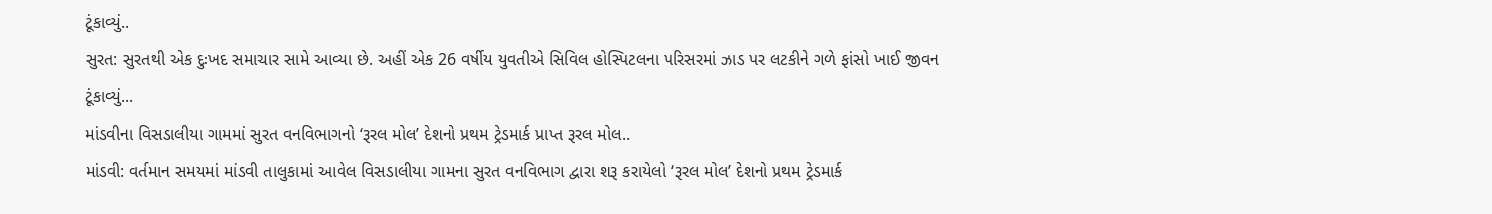ટૂંકાવ્યું..
સુરત: સુરતથી એક દુઃખદ સમાચાર સામે આવ્યા છે. અહીં એક 26 વર્ષીય યુવતીએ સિવિલ હોસ્પિટલના પરિસરમાં ઝાડ પર લટકીને ગળે ફાંસો ખાઈ જીવન ટૂંકાવ્યું...
માંડવીના વિસડાલીયા ગામમાં સુરત વનવિભાગનો ‘રૂરલ મોલ’ દેશનો પ્રથમ ટ્રેડમાર્ક પ્રાપ્ત રૂરલ મોલ..
માંડવી: વર્તમાન સમયમાં માંડવી તાલુકામાં આવેલ વિસડાલીયા ગામના સુરત વનવિભાગ દ્વારા શરૂ કરાયેલો ‘રૂરલ મોલ’ દેશનો પ્રથમ ટ્રેડમાર્ક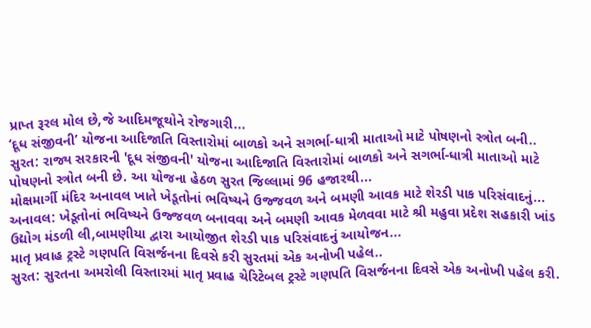પ્રાપ્ત રૂરલ મોલ છે,જે આદિમજૂથોને રોજગારી...
‘દૂધ સંજીવની’ યોજના આદિજાતિ વિસ્તારોમાં બાળકો અને સગર્ભા-ધાત્રી માતાઓ માટે પોષણનો સ્ત્રોત બની..
સુરત: રાજ્ય સરકારની 'દૂધ સંજીવની' યોજના આદિજાતિ વિસ્તારોમાં બાળકો અને સગર્ભા-ધાત્રી માતાઓ માટે પોષણનો સ્ત્રોત બની છે. આ યોજના હેઠળ સુરત જિલ્લામાં 96 હજારથી...
મોક્ષમાર્ગી મંદિર અનાવલ ખાતે ખેડૂતોનાં ભવિષ્યને ઉજ્જવળ અને બમણી આવક માટે શેરડી પાક પરિસંવાદનું...
અનાવલ: ખેડૂતોનાં ભવિષ્યને ઉજ્જવળ બનાવવા અને બમણી આવક મેળવવા માટે શ્રી મહુવા પ્રદેશ સહકારી ખાંડ ઉદ્યોગ મંડળી લી,બામણીયા દ્વારા આયોજીત શેરડી પાક પરિસંવાદનું આયોજન...
માતૃ પ્રવાહ ટ્રસ્ટે ગણપતિ વિસર્જનના દિવસે કરી સુરતમાં એક અનોખી પહેલ..
સુરત: સુરતના અમરોલી વિસ્તારમાં માતૃ પ્રવાહ ચેરિટેબલ ટ્રસ્ટે ગણપતિ વિસર્જનના દિવસે એક અનોખી પહેલ કરી.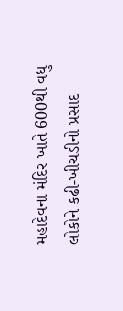મહાદેવના મંદિર ખાતે 600થી વધુ લોકોને કઢી-ખીચડીનો પ્રસાદ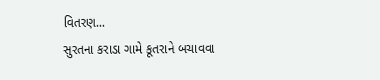વિતરણ...
સુરતના કરાડા ગામે કૂતરાને બચાવવા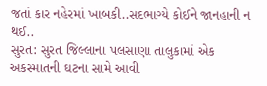જતાં કાર નહેરમાં ખાબકી..સદભાગ્યે કોઈને જાનહાની ન થઈ..
સુરત: સુરત જિલ્લાના પલસાણા તાલુકામાં એક અકસ્માતની ઘટના સામે આવી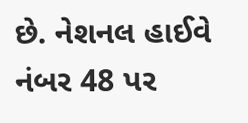છે. નેશનલ હાઈવે નંબર 48 પર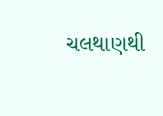ચલથાણથી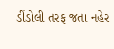ડીંડોલી તરફ જતા નહેર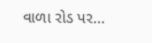વાળા રોડ પર...